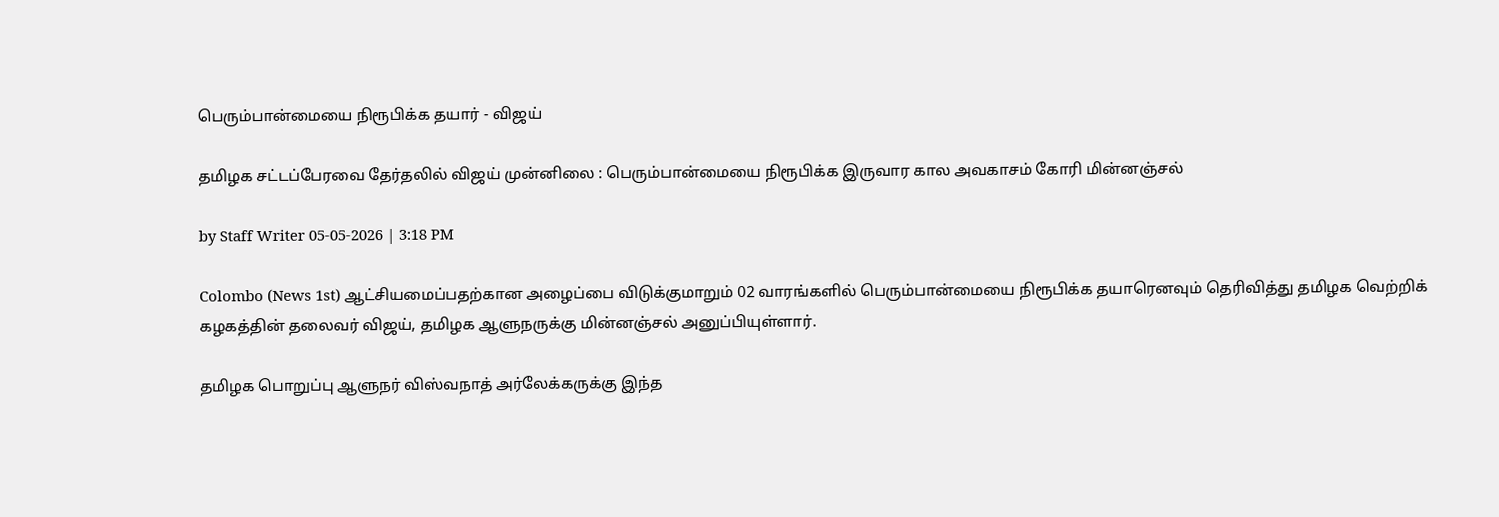பெரும்பான்மையை நிரூபிக்க தயார் - விஜய்

தமிழக சட்டப்பேரவை தேர்தலில் விஜய் முன்னிலை : பெரும்பான்மையை நிரூபிக்க இருவார கால அவகாசம் கோரி மின்னஞ்சல்

by Staff Writer 05-05-2026 | 3:18 PM

Colombo (News 1st) ஆட்சியமைப்பதற்கான அழைப்பை விடுக்குமாறும் 02 வாரங்களில் பெரும்பான்மையை நிரூபிக்க தயாரெனவும் தெரிவித்து தமிழக வெற்றிக் கழகத்தின் தலைவர் விஜய், தமிழக ஆளுநருக்கு மின்னஞ்சல் அனுப்பியுள்ளார்.

தமிழக பொறுப்பு ஆளுநர் விஸ்வநாத் அர்லேக்கருக்கு இந்த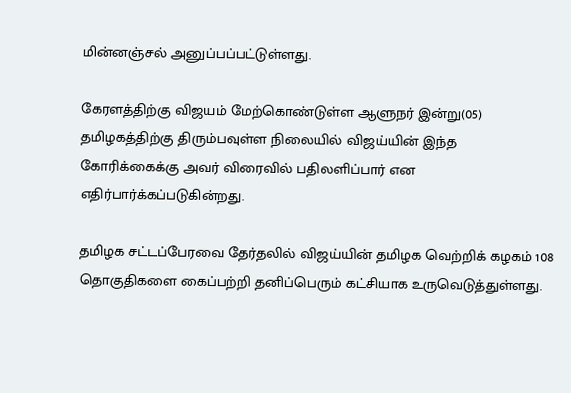மின்னஞ்சல் அனுப்பப்பட்டுள்ளது.

கேரளத்திற்கு விஜயம் மேற்கொண்டுள்ள ஆளுநர் இன்று(05) தமிழகத்திற்கு திரும்பவுள்ள நிலையில் விஜய்யின் இந்த கோரிக்கைக்கு அவர் விரைவில் பதிலளிப்பார் என எதிர்பார்க்கப்படுகின்றது.

தமிழக சட்டப்பேரவை தேர்தலில் விஜய்யின் தமிழக வெற்றிக் கழகம் 108 தொகுதிகளை கைப்பற்றி தனிப்பெரும் கட்சியாக உருவெடுத்துள்ளது.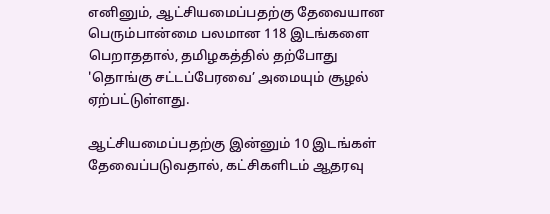எனினும், ஆட்சியமைப்பதற்கு தேவையான பெரும்பான்மை பலமான 118 இடங்களை பெறாததால், தமிழகத்தில் தற்போது 'தொங்கு சட்டப்பேரவை’ அமையும் சூழல் ஏற்பட்டுள்ளது.

ஆட்சியமைப்பதற்கு இன்னும் 10 இடங்கள் தேவைப்படுவதால், கட்சிகளிடம் ஆதரவு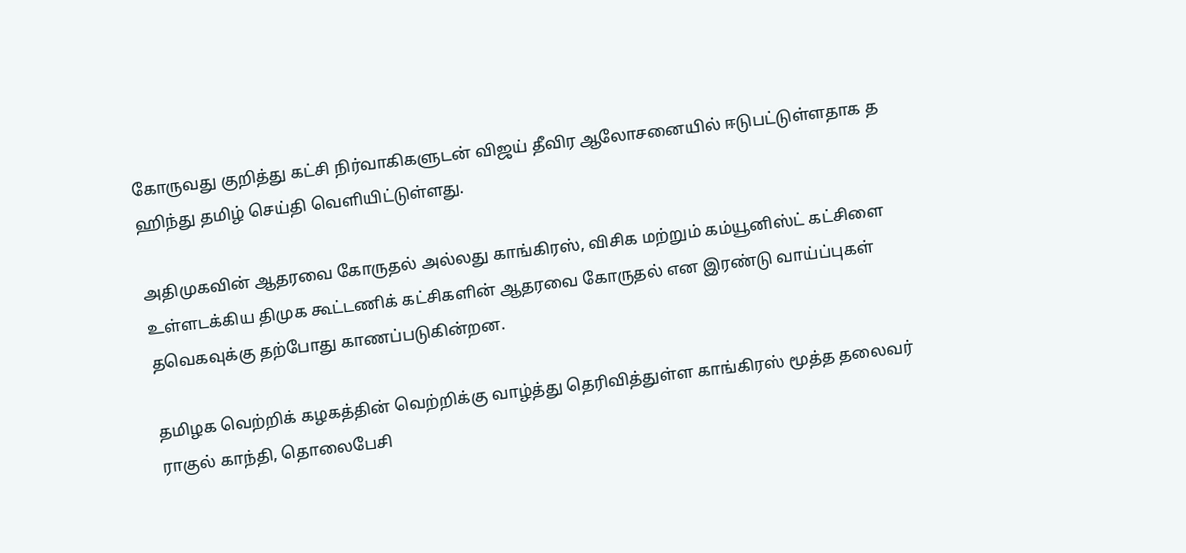கோருவது குறித்து கட்சி நிர்வாகிகளுடன் விஜய் தீவிர ஆலோசனையில் ஈடுபட்டுள்ளதாக த ஹிந்து தமிழ் செய்தி வௌியிட்டுள்ளது.

அதிமுகவின் ஆதரவை கோருதல் அல்லது காங்கிரஸ், விசிக மற்றும் கம்யூனிஸ்ட் கட்சிளை உள்ளடக்கிய திமுக கூட்டணிக் கட்சிகளின் ஆதரவை கோருதல் என இரண்டு வாய்ப்புகள் தவெகவுக்கு தற்போது காணப்படுகின்றன.

தமிழக வெற்றிக் கழகத்தின் வெற்றிக்கு வாழ்த்து தெரிவித்துள்ள காங்கிரஸ் மூத்த தலைவர் ராகுல் காந்தி, தொலைபேசி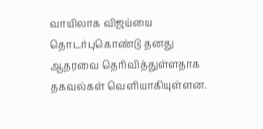வாயிலாக விஜய்யை தொடர்புகொண்டு தனது ஆதரவை தெரிவித்துள்ளதாக தகவல்கள் வௌியாகியுள்ளன.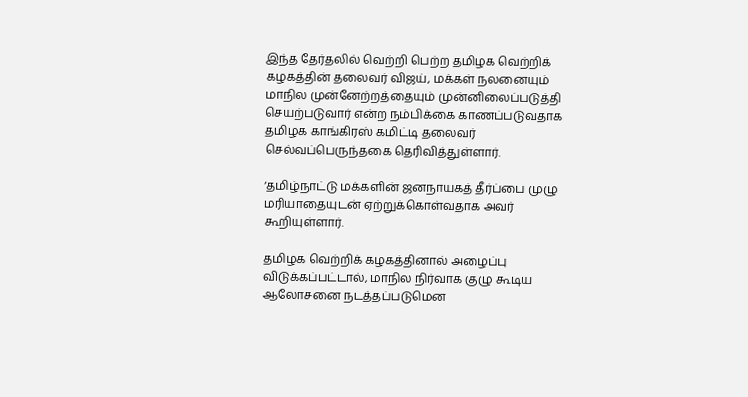இந்த தேர்தலில் வெற்றி பெற்ற தமிழக வெற்றிக் கழகத்தின் தலைவர் விஜய், மக்கள் நலனையும் மாநில முன்னேற்றத்தையும் முன்னிலைப்படுத்தி செயற்படுவார் என்ற நம்பிக்கை காணப்படுவதாக தமிழக காங்கிரஸ் கமிட்டி தலைவர் செல்வப்பெருந்தகை தெரிவித்துள்ளார்.

‘தமிழ்நாட்டு மக்களின் ஜனநாயகத் தீர்ப்பை முழு மரியாதையுடன் ஏற்றுக்கொள்வதாக அவர் கூறியுள்ளார்.

தமிழக வெற்றிக் கழகத்தினால் அழைப்பு விடுக்கப்பட்டால், மாநில நிர்வாக குழு கூடிய ஆலோசனை நடத்தப்படுமென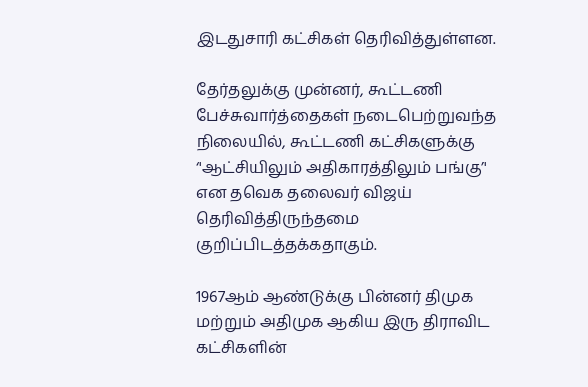இடதுசாரி கட்சிகள் தெரிவித்துள்ளன.

தேர்தலுக்கு முன்னர், கூட்டணி பேச்சுவார்த்தைகள் நடைபெற்றுவந்த நிலையில், கூட்டணி கட்சிகளுக்கு ‘'ஆட்சியிலும் அதிகாரத்திலும் பங்கு’' என தவெக தலைவர் விஜய் தெரிவித்திருந்தமை குறிப்பிடத்தக்கதாகும்.

1967ஆம் ஆண்டுக்கு பின்னர் திமுக மற்றும் அதிமுக ஆகிய இரு திராவிட கட்சிகளின்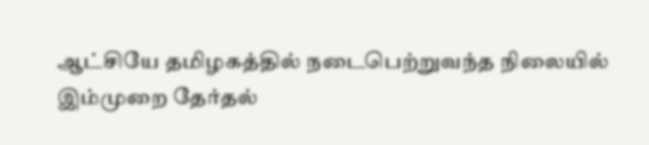ஆட்சியே தமிழகத்தில் நடைபெற்றுவந்த நிலையில் இம்முறை தேர்தல்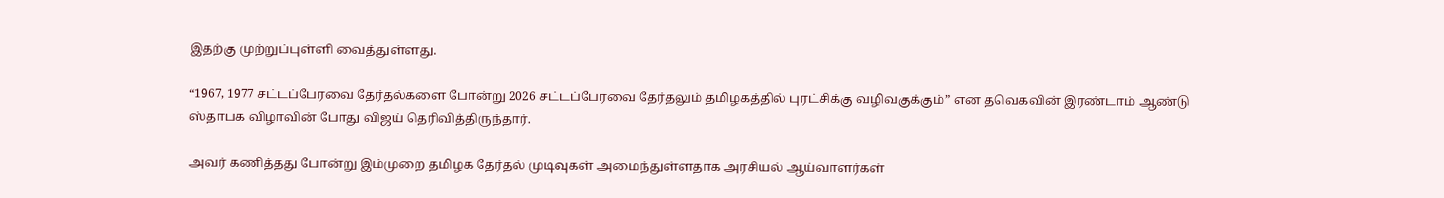இதற்கு முற்றுப்புள்ளி வைத்துள்ளது.

“1967, 1977 சட்டப்பேரவை தேர்தல்களை போன்று 2026 சட்டப்பேரவை தேர்தலும் தமிழகத்தில் புரட்சிக்கு வழிவகுக்கும்” என தவெகவின் இரண்டாம் ஆண்டு ஸ்தாபக விழாவின் போது விஜய் தெரிவித்திருந்தார்.

அவர் கணித்தது போன்று இம்முறை தமிழக தேர்தல் முடிவுகள் அமைந்துள்ளதாக அரசியல் ஆய்வாளர்கள்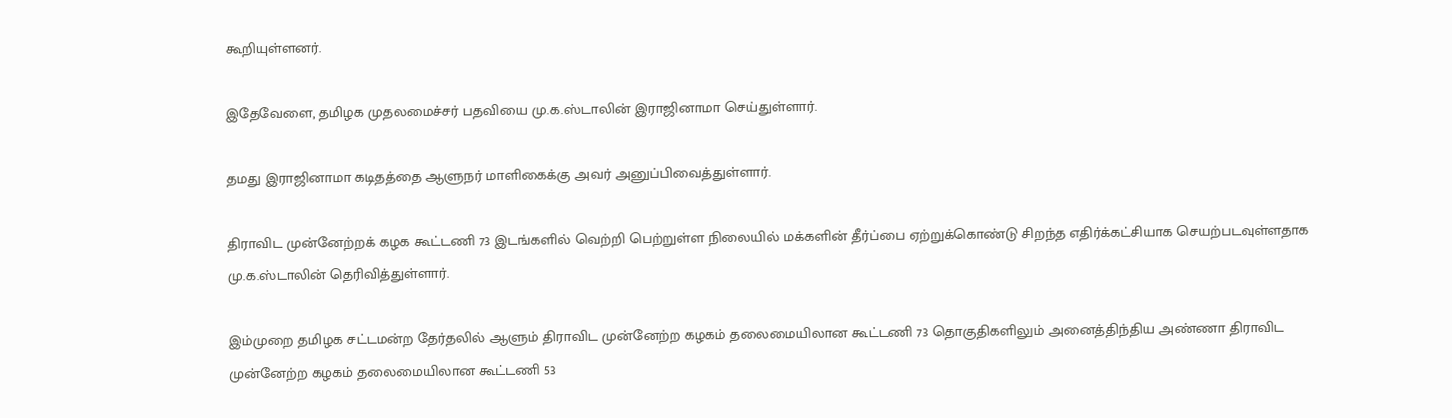கூறியுள்ளனர்.

இதேவேளை, தமிழக முதலமைச்சர் பதவியை மு.க.ஸ்டாலின் இராஜினாமா செய்துள்ளார்.

தமது இராஜினாமா கடிதத்தை ஆளுநர் மாளிகைக்கு அவர் அனுப்பிவைத்துள்ளார்.

திராவிட முன்னேற்றக் கழக கூட்டணி 73 இடங்களில் வெற்றி பெற்றுள்ள நிலையில் மக்களின் தீர்ப்பை ஏற்றுக்கொண்டு சிறந்த எதிர்க்கட்சியாக செயற்படவுள்ளதாக மு.க.ஸ்டாலின் தெரிவித்துள்ளார்.

இம்முறை தமிழக சட்டமன்ற தேர்தலில் ஆளும் திராவிட முன்னேற்ற கழகம் தலைமையிலான கூட்டணி 73 தொகுதிகளிலும் அனைத்திந்திய அண்ணா திராவிட முன்னேற்ற கழகம் தலைமையிலான கூட்டணி 53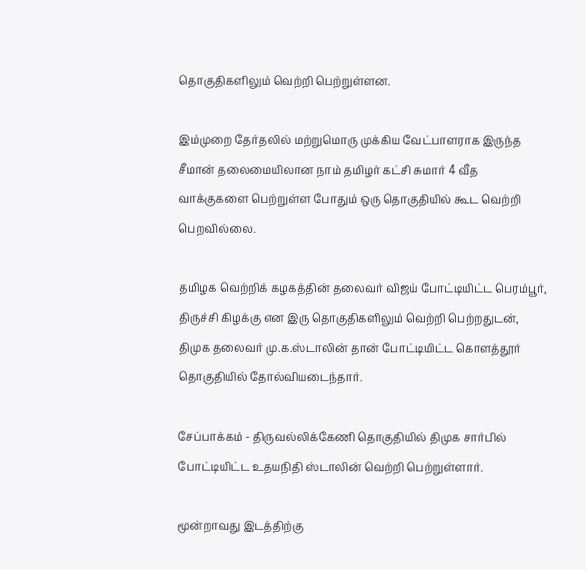தொகுதிகளிலும் வெற்றி பெற்றுள்ளன.

இம்முறை தேர்தலில் மற்றுமொரு முக்கிய வேட்பாளராக இருந்த சீமான் தலைமையிலான நாம் தமிழர் கட்சி சுமார் 4 வீத வாக்குகளை பெற்றுள்ள போதும் ஒரு தொகுதியில் கூட வெற்றி பெறவில்லை.

தமிழக வெற்றிக் கழகத்தின் தலைவர் விஜய் போட்டியிட்ட பெரம்பூர், திருச்சி கிழக்கு என இரு தொகுதிகளிலும் வெற்றி பெற்றதுடன், திமுக தலைவர் மு.க.ஸ்டாலின் தான் போட்டியிட்ட கொளத்தூர் தொகுதியில் தோல்வியடைந்தார்.

சேப்பாக்கம் - திருவல்லிக்கேணி தொகுதியில் திமுக சார்பில் போட்டியிட்ட உதயநிதி ஸ்டாலின் வெற்றி பெற்றுள்ளார்.

மூன்றாவது இடத்திற்கு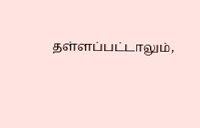தள்ளப்பட்டாலும்,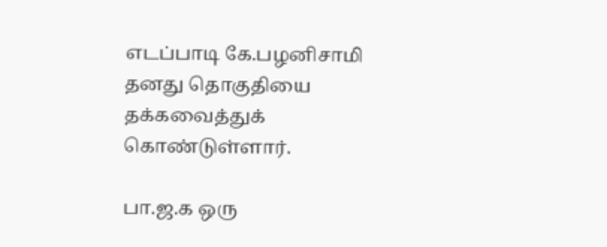எடப்பாடி கே.பழனிசாமி தனது தொகுதியை தக்கவைத்துக் கொண்டுள்ளார்.

பா.ஜ.க ஒரு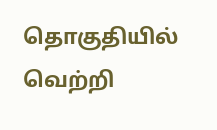தொகுதியில் வெற்றி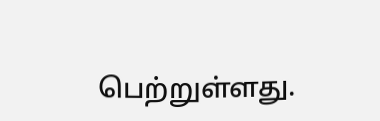பெற்றுள்ளது.